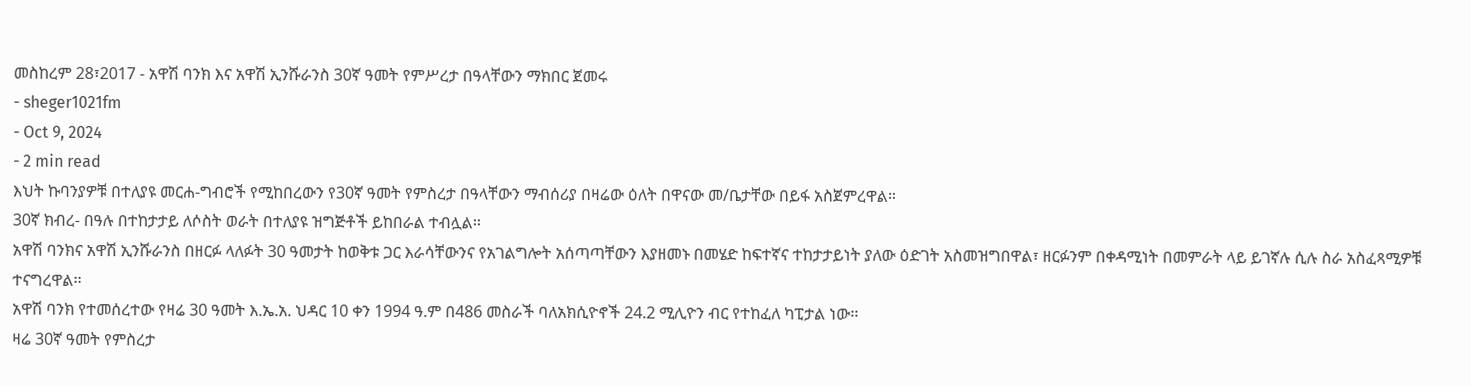መስከረም 28፣2017 - አዋሽ ባንክ እና አዋሽ ኢንሹራንስ 30ኛ ዓመት የምሥረታ በዓላቸውን ማክበር ጀመሩ
- sheger1021fm
- Oct 9, 2024
- 2 min read
እህት ኩባንያዎቹ በተለያዩ መርሐ-ግብሮች የሚከበረውን የ30ኛ ዓመት የምስረታ በዓላቸውን ማብሰሪያ በዛሬው ዕለት በዋናው መ/ቤታቸው በይፋ አስጀምረዋል።
30ኛ ክብረ- በዓሉ በተከታታይ ለሶስት ወራት በተለያዩ ዝግጅቶች ይከበራል ተብሏል፡፡
አዋሽ ባንክና አዋሽ ኢንሹራንስ በዘርፉ ላለፉት 30 ዓመታት ከወቅቱ ጋር እራሳቸውንና የአገልግሎት አሰጣጣቸውን እያዘመኑ በመሄድ ከፍተኛና ተከታታይነት ያለው ዕድገት አስመዝግበዋል፣ ዘርፉንም በቀዳሚነት በመምራት ላይ ይገኛሉ ሲሉ ስራ አስፈጻሚዎቹ ተናግረዋል፡፡
አዋሽ ባንክ የተመሰረተው የዛሬ 30 ዓመት እ.ኤ.አ. ህዳር 10 ቀን 1994 ዓ.ም በ486 መስራች ባለአክሲዮኖች 24.2 ሚሊዮን ብር የተከፈለ ካፒታል ነው፡፡
ዛሬ 30ኛ ዓመት የምስረታ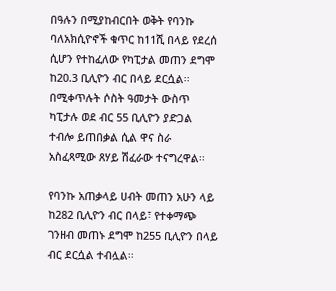በዓሉን በሚያከብርበት ወቅት የባንኩ ባለአክሲዮኖች ቁጥር ከ11ሺ በላይ የደረሰ ሲሆን የተከፈለው የካፒታል መጠን ደግሞ ከ20.3 ቢሊዮን ብር በላይ ደርሷል፡፡
በሚቀጥሉት ሶስት ዓመታት ውስጥ ካፒታሉ ወደ ብር 55 ቢሊዮን ያድጋል ተብሎ ይጠበቃል ሲል ዋና ስራ አስፈጻሚው ጸሃይ ሽፈራው ተናግረዋል፡፡

የባንኩ አጠቃላይ ሀብት መጠን አሁን ላይ ከ282 ቢሊዮን ብር በላይ፣ የተቀማጭ ገንዘብ መጠኑ ደግሞ ከ255 ቢሊዮን በላይ ብር ደርሷል ተብሏል፡፡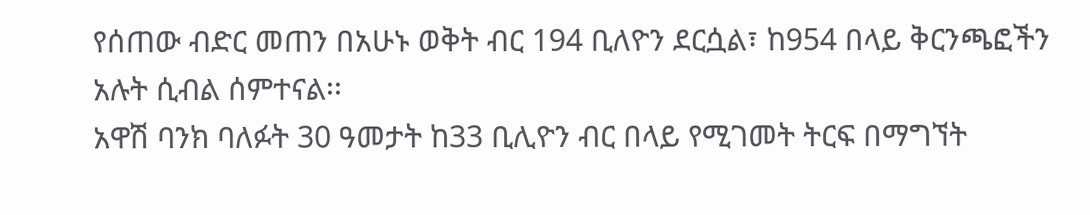የሰጠው ብድር መጠን በአሁኑ ወቅት ብር 194 ቢለዮን ደርሷል፣ ከ954 በላይ ቅርንጫፎችን አሉት ሲብል ሰምተናል፡፡
አዋሽ ባንክ ባለፉት 30 ዓመታት ከ33 ቢሊዮን ብር በላይ የሚገመት ትርፍ በማግኘት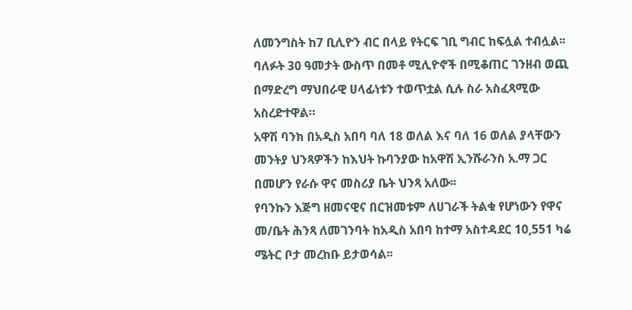ለመንግስት ከ7 ቢሊዮን ብር በላይ የትርፍ ገቢ ግብር ከፍሏል ተብሏል፡፡
ባለፉት 30 ዓመታት ውስጥ በመቶ ሚሊዮኖች በሚቆጠር ገንዘብ ወጪ በማድረግ ማህበራዊ ሀላፊነቱን ተወጥቷል ሲሉ ስራ አስፈጻሚው አስረድተዋል።
አዋሽ ባንክ በአዲስ አበባ ባለ 18 ወለል እና ባለ 16 ወለል ያላቸውን መንትያ ህንጻዎችን ከእህት ኩባንያው ከአዋሽ ኢንሹራንስ አ.ማ ጋር በመሆን የራሱ ዋና መስሪያ ቤት ህንጻ አለው፡፡
የባንኩን እጅግ ዘመናዊና በርዝመቱም ለሀገራች ትልቁ የሆነውን የዋና መ/ቤት ሕንጻ ለመገንባት ከአዲስ አበባ ከተማ አስተዳደር 10,551 ካሬ ሜትር ቦታ መረከቡ ይታወሳል፡፡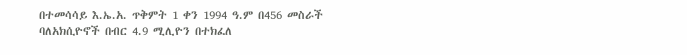በተመሳሳይ እ.ኤ.አ. ጥቅምት 1 ቀን 1994 ዓ.ም በ456 መስራች ባለአክሲዮኖች በብር 4.9 ሚሊዮን በተክፈለ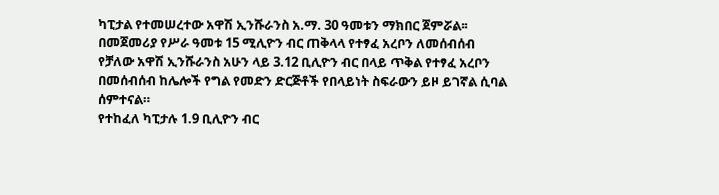ካፒታል የተመሠረተው አዋሽ ኢንሹራንስ አ.ማ. 30 ዓመቱን ማክበር ጀምሯል፡፡
በመጀመሪያ የሥራ ዓመቱ 15 ሚሊዮን ብር ጠቅላላ የተፃፈ አረቦን ለመሰብሰብ የቻለው አዋሽ ኢንሹራንስ አሁን ላይ 3.12 ቢሊዮን ብር በላይ ጥቅል የተፃፈ አረቦን በመሰብሰብ ከሌሎች የግል የመድን ድርጅቶች የበላይነት ስፍራውን ይዞ ይገኛል ሲባል ሰምተናል።
የተከፈለ ካፒታሉ 1.9 ቢሊዮን ብር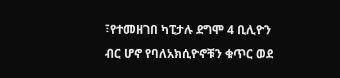፣የተመዘገበ ካፒታሉ ደግሞ 4 ቢሊዮን ብር ሆኖ የባለአክሲዮኖቹን ቁጥር ወደ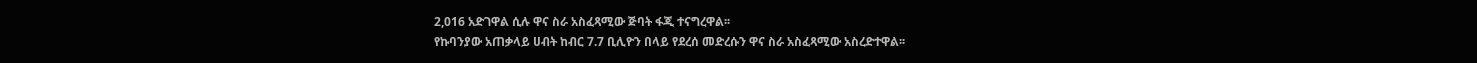2,016 አድገዋል ሲሉ ዋና ስራ አስፈጻሚው ጅባት ፋጂ ተናግረዋል፡፡
የኩባንያው አጠቃላይ ሀብት ከብር 7.7 ቢሊዮን በላይ የደረሰ መድረሱን ዋና ስራ አስፈጻሚው አስረድተዋል፡፡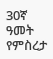30ኛ ዓመት የምስረታ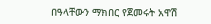በዓላቸውን ማክበር የጀመሩት አዋሽ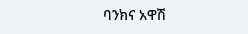ባንክና አዋሽ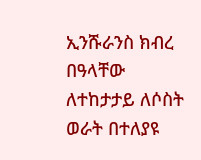ኢንሹራንስ ክብረ በዓላቸው ለተከታታይ ለሶስት ወራት በተለያዩ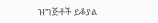ዝግጅቶች ይቆያል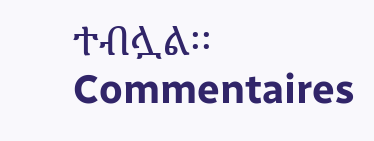ተብሏል፡፡
Commentaires